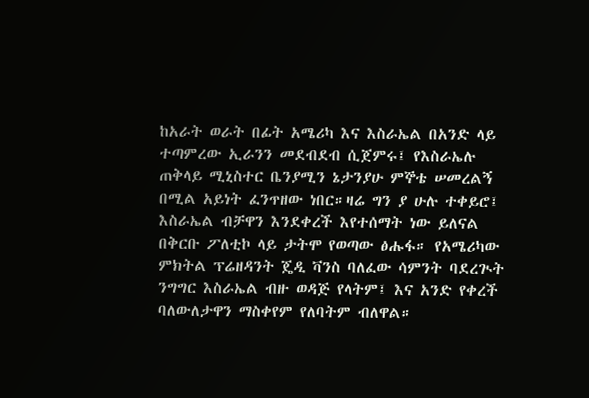ከአራት ወራት በፊት አሜሪካ እና እስራኤል በአንድ ላይ ተጣምረው ኢራንን መደብደብ ሲጀምሩ፤ የእስራኤሉ ጠቅላይ ሚኒስተር ቤንያሚን ኔታንያሁ ምኞቴ ሠመረልኝ በሚል አይነት ፈንጥዘው ነበር።ዛሬ ግን ያ ሁሉ ተቀይሮ፤ እስራኤል ብቻዋን እንደቀረች እየተሰማት ነው ይለናል በቅርቡ ፖለቲኮ ላይ ታትሞ የወጣው ፅሑፋ። የአሜሪካው ምክትል ፕሬዘዳንት ጄዲ ቫንስ ባለፈው ሳምንት ባደረጒት ንግግር እስራኤል ብዙ ወዳጅ የላትም፤ እና አንድ የቀረች ባለውለታዋን ማስቀየም የለባትም ብለዋል።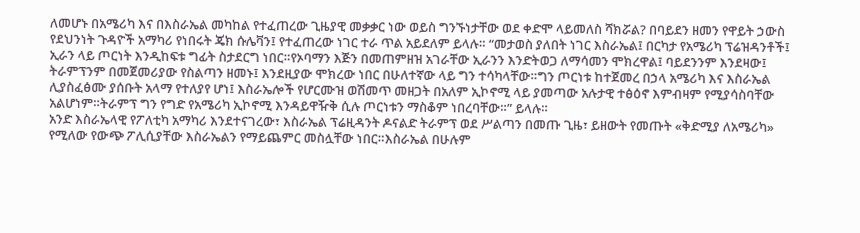ለመሆኑ በአሜሪካ እና በእስራኤል መካከል የተፈጠረው ጊዜያዊ መቃቃር ነው ወይስ ግንኙነታቸው ወደ ቀድሞ ላይመለስ ሻክሯል? በባይደን ዘመን የዋይት ኃውስ የደህንነት ጉዳዮች አማካሪ የነበሩት ጄክ ሱሌቫን፤ የተፈጠረው ነገር ተራ ጥል አይደለም ይላሉ። “መታወስ ያለበት ነገር እስራኤል፤ በርካታ የአሜሪካ ፕሬዝዳንቶች፤ ኢራን ላይ ጦርነት እንዲከፍቱ ግፊት ስታደርግ ነበር።የኦባማን እጅን በመጠምዘዝ አገራቸው ኢራንን እንድትወጋ ለማሳመን ሞክረዋል፤ ባይደንንም እንደዛው፤ ትራምፕንም በመጀመሪያው የስልጣን ዘመኑ፤ እንደዚያው ሞክረው ነበር በሁለተኛው ላይ ግን ተሳካላቸው።ግን ጦርነቱ ከተጀመረ በኃላ አሜሪካ እና እስራኤል ሊያስፈፅሙ ያሰቡት አላማ የተለያየ ሆነ፤ እስራኤሎች የሆርሙዝ ወሽመጥ መዘጋት በአለም ኢኮኖሚ ላይ ያመጣው አሉታዊ ተፅዕኖ እምብዛም የሚያሳስባቸው አልሆነም።ትራምፕ ግን የግድ የአሜሪካ ኢኮኖሚ እንዳይዋዥቅ ሲሉ ጦርነቱን ማስቆም ነበረባቸው።” ይላሉ።
አንድ እስራኤላዊ የፖለቲካ አማካሪ እንደተናገረው፣ እስራኤል ፕሬዚዳንት ዶናልድ ትራምፕ ወደ ሥልጣን በመጡ ጊዜ፣ ይዘውት የመጡት «ቅድሚያ ለአሜሪካ» የሚለው የውጭ ፖሊሲያቸው እስራኤልን የማይጨምር መስሏቸው ነበር።እስራኤል በሁሉም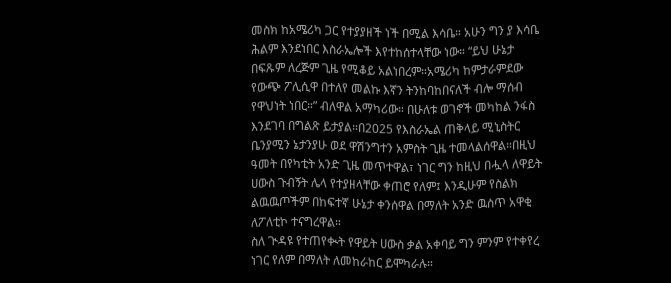መስክ ከአሜሪካ ጋር የተያያዘች ነች በሚል እሳቤ። አሁን ግን ያ እሳቤ ሕልም እንደነበር እስራኤሎች እየተከሰተላቸው ነው። “ይህ ሁኔታ በፍጹም ለረጅም ጊዜ የሚቆይ አልነበረም።አሜሪካ ከምታራምደው የውጭ ፖሊሲዋ በተለየ መልኩ እኛን ትንከባከበናለች ብሎ ማሰብ የዋህነት ነበር።” ብለዋል አማካሪው። በሁለቱ ወገኖች መካከል ንፋስ እንደገባ በግልጽ ይታያል።በ2025 የእስራኤል ጠቅላይ ሚኒስትር ቤንያሚን ኔታንያሁ ወደ ዋሽንግተን አምስት ጊዜ ተመላልሰዋል።በዚህ ዓመት በየካቲት አንድ ጊዜ መጥተዋል፣ ነገር ግን ከዚህ በሗላ ለዋይት ሀውስ ጉብኝት ሌላ የተያዘላቸው ቀጠሮ የለም፤ እንዲሁም የስልክ ልዉዉጦችም በከፍተኛ ሁኔታ ቀንሰዋል በማለት አንድ ዉስጥ አዋቂ ለፖለቲኮ ተናግረዋል።
ስለ ጒዳዩ የተጠየቊት የዋይት ሀውስ ቃል አቀባይ ግን ምንም የተቀየረ ነገር የለም በማለት ለመከራከር ይሞካራሉ።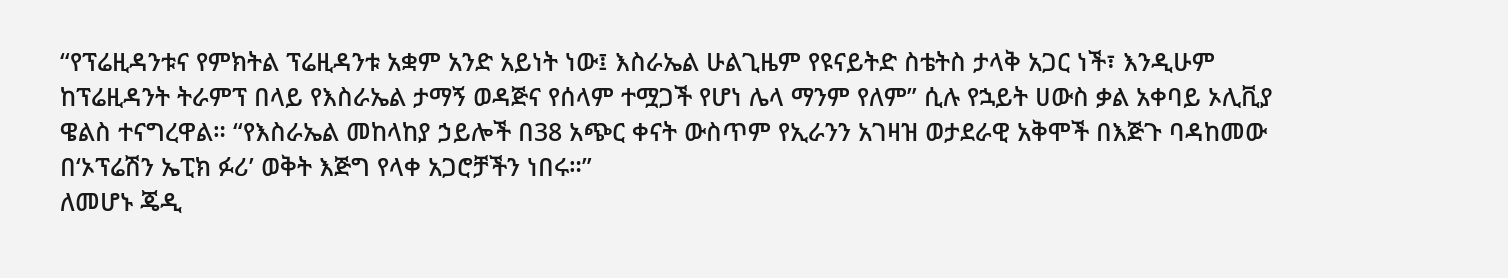“የፕሬዚዳንቱና የምክትል ፕሬዚዳንቱ አቋም አንድ አይነት ነው፤ እስራኤል ሁልጊዜም የዩናይትድ ስቴትስ ታላቅ አጋር ነች፣ እንዲሁም ከፕሬዚዳንት ትራምፕ በላይ የእስራኤል ታማኝ ወዳጅና የሰላም ተሟጋች የሆነ ሌላ ማንም የለም” ሲሉ የኋይት ሀውስ ቃል አቀባይ ኦሊቪያ ዌልስ ተናግረዋል። “የእስራኤል መከላከያ ኃይሎች በ38 አጭር ቀናት ውስጥም የኢራንን አገዛዝ ወታደራዊ አቅሞች በእጅጉ ባዳከመው በ‘ኦፕሬሽን ኤፒክ ፉሪ’ ወቅት እጅግ የላቀ አጋሮቻችን ነበሩ።”
ለመሆኑ ጄዲ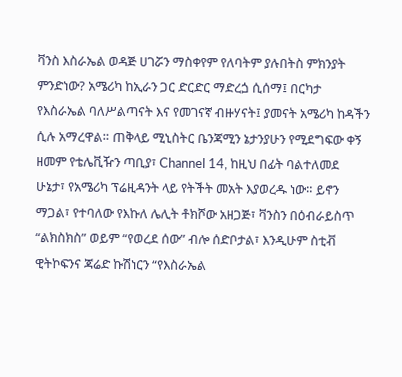ቫንስ እስራኤል ወዳጅ ሀገሯን ማስቀየም የለባትም ያሉበትስ ምክንያት ምንድነው? አሜሪካ ከኢራን ጋር ድርድር ማድረጏ ሲሰማ፤ በርካታ የእስራኤል ባለሥልጣናት እና የመገናኛ ብዙሃናት፤ ያመናት አሜሪካ ከዳችን ሲሉ አማረዋል። ጠቅላይ ሚኒስትር ቤንጃሚን ኔታንያሁን የሚደግፍው ቀኝ ዘመም የቴሌቪዥን ጣቢያ፣ Channel 14, ከዚህ በፊት ባልተለመደ ሁኔታ፣ የአሜሪካ ፕሬዚዳንት ላይ የትችት መአት እያወረዱ ነው። ይኖን ማጋል፣ የተባለው የእኩለ ሌሊት ቶክሾው አዘጋጅ፣ ቫንስን በዕብራይስጥ “ልክስክስ” ወይም “የወረደ ሰው” ብሎ ሰድቦታል፣ እንዲሁም ስቲቭ ዊትኮፍንና ጃሬድ ኩሽነርን “የእስራኤል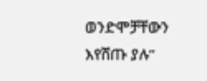ወንድሞቻቸውን እየሸጡ ያሉ”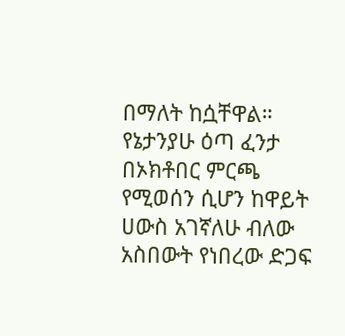በማለት ከሷቸዋል። የኔታንያሁ ዕጣ ፈንታ በኦክቶበር ምርጫ የሚወሰን ሲሆን ከዋይት ሀውስ አገኛለሁ ብለው አስበውት የነበረው ድጋፍ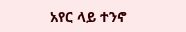አየር ላይ ተንኖ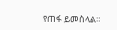የጠፋ ይመስላል።